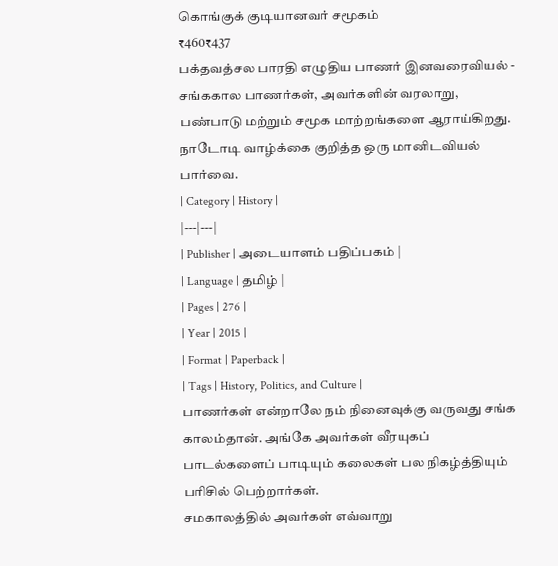கொங்குக் குடியானவர் சமூகம்
₹460₹437
பக்தவத்சல பாரதி எழுதிய பாணர் இனவரைவியல் - சங்ககால பாணர்கள், அவர்களின் வரலாறு, பண்பாடு மற்றும் சமூக மாற்றங்களை ஆராய்கிறது. நாடோடி வாழ்க்கை குறித்த ஒரு மானிடவியல் பார்வை.
| Category | History |
|---|---|
| Publisher | அடையாளம் பதிப்பகம் |
| Language | தமிழ் |
| Pages | 276 |
| Year | 2015 |
| Format | Paperback |
| Tags | History, Politics, and Culture |
பாணர்கள் என்றாலே நம் நினைவுக்கு வருவது சங்க காலம்தான். அங்கே அவர்கள் வீரயுகப் பாடல்களைப் பாடியும் கலைகள் பல நிகழ்த்தியும் பரிசில் பெற்றார்கள்.
சமகாலத்தில் அவர்கள் எவ்வாறு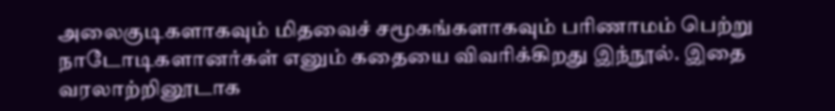அலைகுடிகளாகவும் மிதவைச் சமூகங்களாகவும் பரிணாமம் பெற்று நாடோடிகளானர்கள் எனும் கதையை விவரிக்கிறது இந்நூல். இதை வரலாற்றினூடாக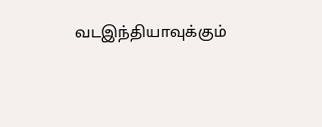வடஇந்தியாவுக்கும்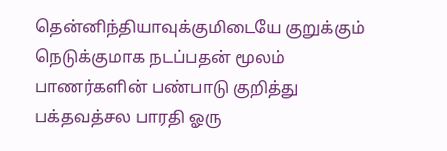தென்னிந்தியாவுக்குமிடையே குறுக்கும் நெடுக்குமாக நடப்பதன் மூலம் பாணர்களின் பண்பாடு குறித்து பக்தவத்சல பாரதி ஓரு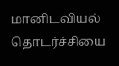மானிடவியல் தொடர்ச்சியை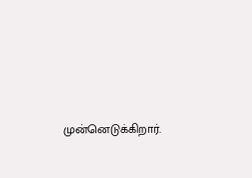முன்னெடுக்கிறார்.